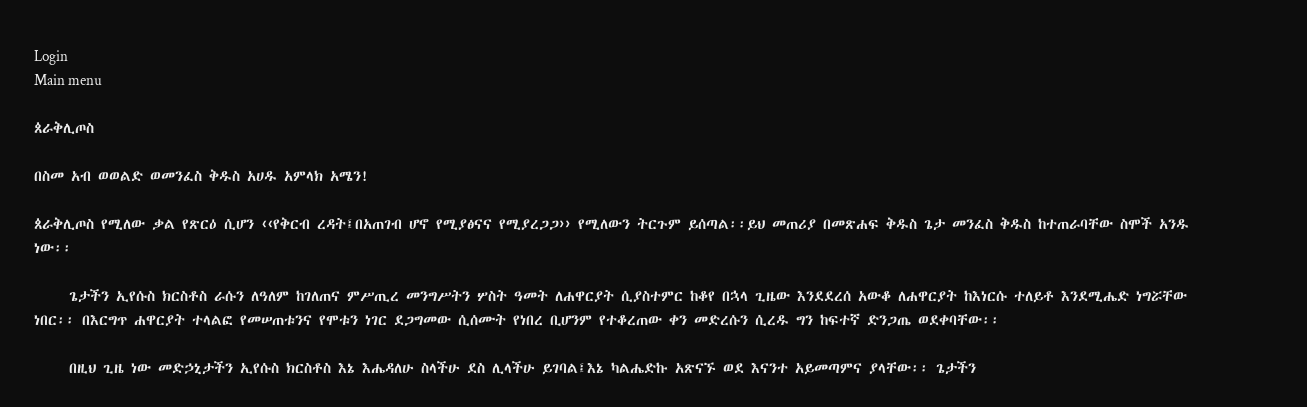Login
Main menu

ጰራቅሊጦስ

በስመ አብ ወወልድ ወመንፈስ ቅዱስ አሀዱ አምላክ አሜን!

ጰራቅሊጦስ የሚለው ቃል የጽርዕ ሲሆን ‹‹የቅርብ ረዳት፤በአጠገብ ሆኖ የሚያፅናና የሚያረጋጋ›› የሚለውን ትርጉም ይሰጣል፡፡ይህ መጠሪያ በመጽሐፍ ቅዱስ ጌታ መንፈስ ቅዱስ ከተጠራባቸው ስሞች አንዱ ነው፡፡

     ጌታችን ኢየሱስ ክርስቶስ ራሱን ለዓለም ከገለጠና ምሥጢረ መንግሥትን ሦስት ዓመት ለሐዋርያት ሲያስተምር ከቆየ በኋላ ጊዜው እንደደረሰ አውቆ ለሐዋርያት ከእነርሱ ተለይቶ እንደሚሔድ ነግሯቸው ነበር፡፡ በእርግጥ ሐዋርያት ተላልፎ የመሠጠቱንና የሞቱን ነገር ደጋግመው ሲሰሙት የነበረ ቢሆንም የተቆረጠው ቀን መድረሱን ሲረዱ ግን ከፍተኛ ድንጋጤ ወደቀባቸው፡፡

     በዚህ ጊዜ ነው መድኃኒታችን ኢየሱስ ክርስቶስ እኔ እሔዳለሁ ስላችሁ ደስ ሊላችሁ ይገባል፤እኔ ካልሔድኩ አጽናኙ ወደ እናንተ አይመጣምና ያላቸው፡፡ ጌታችን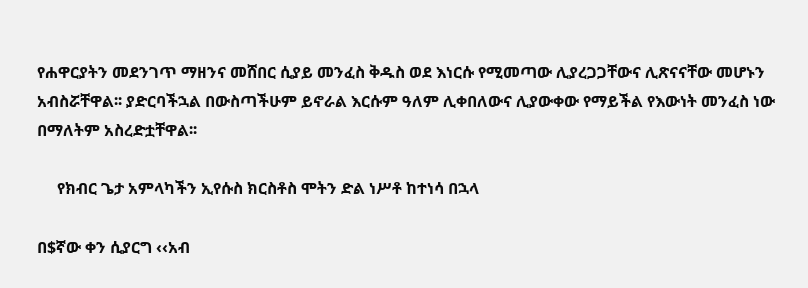የሐዋርያትን መደንገጥ ማዘንና መሸበር ሲያይ መንፈስ ቅዱስ ወደ እነርሱ የሚመጣው ሊያረጋጋቸውና ሊጽናናቸው መሆኑን አብስሯቸዋል፡፡ ያድርባችኋል በውስጣችሁም ይኖራል እርሱም ዓለም ሊቀበለውና ሊያውቀው የማይችል የእውነት መንፈስ ነው በማለትም አስረድቷቸዋል፡፡

     የክብር ጌታ አምላካችን ኢየሱስ ክርስቶስ ሞትን ድል ነሥቶ ከተነሳ በኋላ

በ$ኛው ቀን ሲያርግ ‹‹አብ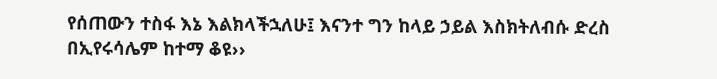የሰጠውን ተስፋ እኔ እልክላችኋለሁ፤ እናንተ ግን ከላይ ኃይል እስክትለብሱ ድረስ በኢየሩሳሌም ከተማ ቆዩ››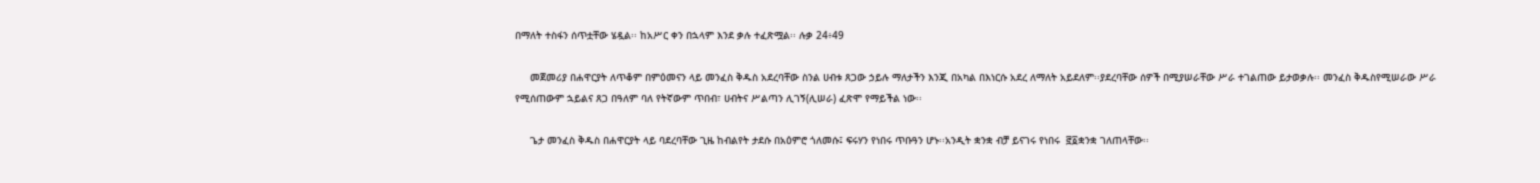በማለት ተስፋን ሰጥቷቸው ሄዷል፡፡ ከአሥር ቀን በኋላም እንደ ቃሉ ተፈጽሟል፡፡ ሉቃ 24፥49

     መጀመሪያ በሐዋርያት ለጥቆም በምዕመናን ላይ መንፈስ ቅዱስ አደረባቸው ስንል ሀብቱ ጸጋው ኃይሉ ማለታችን እንጂ በአካል በእነርሱ አደረ ለማለት አይደለም፡፡ያደረባቸው ሰዎች በሚያሠራቸው ሥራ ተገልጠው ይታወቃሉ፡፡ መንፈስ ቅዱስየሚሠራው ሥራ የሚሰጠውም ኋይልና ጸጋ በዓለም ባለ የትኛውም ጥበብ፣ ሀብትና ሥልጣን ሊገኝ(ሊሠራ) ፈጽሞ የማይችል ነው፡፡

     ጌታ መንፈስ ቅዱስ በሐዋርያት ላይ ባደረባቸው ጊዜ ከብልየት ታደሱ በአዕምሮ ጎለመሱ፤ ፍሩሃን የነበሩ ጥቡዓን ሆኑ፡፡አንዲት ቋንቋ ብቻ ይናገሩ የነበሩ  ፸፩ቋንቋ ገለጠላቸው፡፡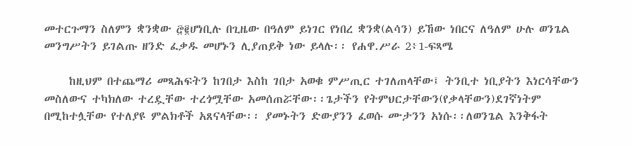መተርጉማን ስለምን ቋንቋው ፸፪ሆነቢሉ በጊዜው በዓለም ይነገር የነበረ ቋንቋ(ልሳን) ይኸው ነበርና ለዓለም ሁሉ ወንጌል መንግሥትን ይገልጡ ዘንድ ፈቃዱ መሆኑን ሊያጠይቅ ነው ይላሉ፡፡ የሐዋ.ሥራ 2፥1-ፍጻሜ

     ከዚህም በተጨማሪ መጻሕፍትን ከገበታ እስከ ገበታ አወቁ ምሥጢር ተገለጠላቸው፤ ትንቢተ ነቢያትን እነርሳቸውን መስለውና ተካክለው ተረዷቸው ተረጎሟቸው አመሰጠሯቸው፡፡ጌታችን የትምህርታቸውን(የቃላቸውን)ደገኛነትም በሚከተሏቸው የተለያዩ ምልክቶች አጸናላቸው፡፡ ያመኑትን ድውያንን ፈወሱ ሙታንን አነሱ፡፡ለወንጌል እንቅፋት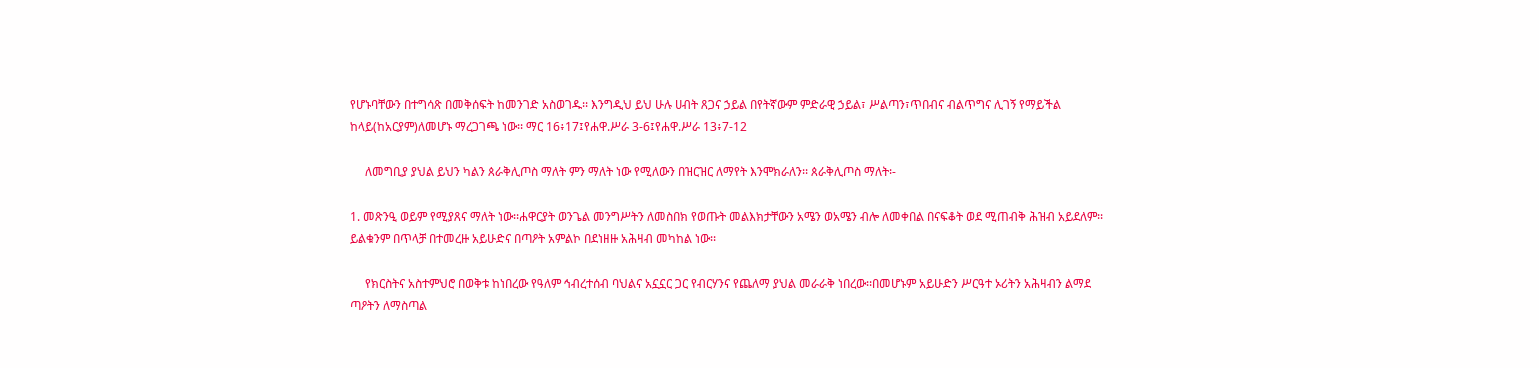የሆኑባቸውን በተግሳጽ በመቅሰፍት ከመንገድ አስወገዱ፡፡ እንግዲህ ይህ ሁሉ ሀብት ጸጋና ኃይል በየትኛውም ምድራዊ ኃይል፣ ሥልጣን፣ጥበብና ብልጥግና ሊገኝ የማይችል ከላይ(ከአርያም)ለመሆኑ ማረጋገጫ ነው፡፡ ማር 16፥17፤የሐዋ.ሥራ 3-6፤የሐዋ.ሥራ 13፥7-12

     ለመግቢያ ያህል ይህን ካልን ጰራቅሊጦስ ማለት ምን ማለት ነው የሚለውን በዝርዝር ለማየት እንሞክራለን፡፡ ጰራቅሊጦስ ማለት፡-

1. መጽንዒ ወይም የሚያጸና ማለት ነው፡፡ሐዋርያት ወንጌል መንግሥትን ለመስበክ የወጡት መልእክታቸውን አሜን ወአሜን ብሎ ለመቀበል በናፍቆት ወደ ሚጠብቅ ሕዝብ አይደለም፡፡ ይልቁንም በጥላቻ በተመረዙ አይሁድና በጣዖት አምልኮ በደነዘዙ አሕዛብ መካከል ነው፡፡

     የክርስትና አስተምህሮ በወቅቱ ከነበረው የዓለም ኅብረተሰብ ባህልና አኗኗር ጋር የብርሃንና የጨለማ ያህል መራራቅ ነበረው፡፡በመሆኑም አይሁድን ሥርዓተ ኦሪትን አሕዛብን ልማደ ጣዖትን ለማስጣል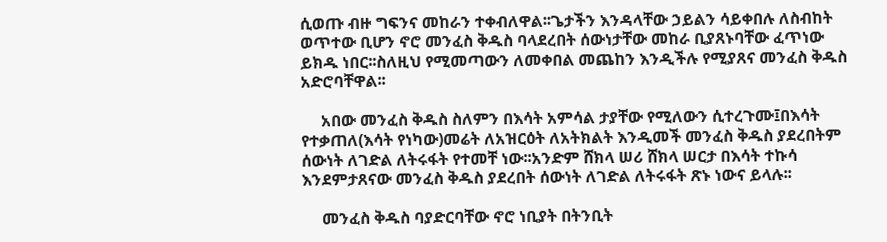ሲወጡ ብዙ ግፍንና መከራን ተቀብለዋል፡፡ጌታችን እንዳላቸው ኃይልን ሳይቀበሉ ለስብከት ወጥተው ቢሆን ኖሮ መንፈስ ቅዱስ ባላደረበት ሰውነታቸው መከራ ቢያጸኑባቸው ፈጥነው ይክዱ ነበር፡፡ስለዚህ የሚመጣውን ለመቀበል መጨከን እንዲችሉ የሚያጸና መንፈስ ቅዱስ አድሮባቸዋል፡፡

     አበው መንፈስ ቅዱስ ስለምን በእሳት አምሳል ታያቸው የሚለውን ሲተረጉሙ፤በእሳት የተቃጠለ(እሳት የነካው)መሬት ለአዝርዕት ለአትክልት እንዲመች መንፈስ ቅዱስ ያደረበትም ሰውነት ለገድል ለትሩፋት የተመቸ ነው፡፡አንድም ሸክላ ሠሪ ሸክላ ሠርታ በእሳት ተኩሳ እንደምታጸናው መንፈስ ቅዱስ ያደረበት ሰውነት ለገድል ለትሩፋት ጽኑ ነውና ይላሉ፡፡

     መንፈስ ቅዱስ ባያድርባቸው ኖሮ ነቢያት በትንቢት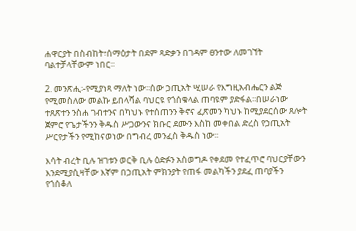ሐዋርያት በስብከት፣ሰማዕታት በደም ጻድቃን በገዳም ፀንተው ለመገኘት ባልተቻላቸውም ነበር፡፡

2. መንጽሒ፡-የሚያነጻ ማለት ነው፡፡ሰው ኃጢአት ሢሠራ የእግዚአብሔርን ልጅ የሚመስለው መልኩ ይበላሻል ባህርዩ የጎሰቁላል ጠባዩም ያድፋል፡፡በሠራነው ተጸጽተን ንስሐ ገብተንና በካህኑ የተሰጠንን ቅኖና ፈጽመን ካህኑ ከሚያደርሰው ጸሎት ጀምሮ የጌታችንን ቅዱስ ሥጋውንና ክቡር ደሙን እስከ መቀበል ድረስ የኃጢአት ሥርየታችን የሚከናወነው በግብረ መንፈስ ቅዱስ ነው፡፡

እሳት ብረት ቢሉ ዝገቱን ወርቅ ቢሉ ዕድፉን አስወግዶ የቀደመ የተፈጥሮ ባህርያቸውን እንደሚያሲዛቸው እኛም በኃጢአት ምክንያት የጠፋ መልካችን ያደፈ ጠባያችን የጎሰቆለ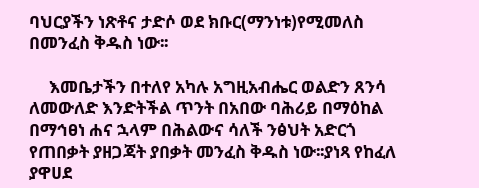ባህርያችን ነጽቶና ታድሶ ወደ ክቡር(ማንነቱ)የሚመለስ በመንፈስ ቅዱስ ነው፡፡

     እመቤታችን በተለየ አካሉ አግዚአብሔር ወልድን ጸንሳ ለመውለድ እንድትችል ጥንት በአበው ባሕሪይ በማዕከል በማኅፀነ ሐና ኋላም በሕልውና ሳለች ንፅህት አድርጎ የጠበቃት ያዘጋጃት ያበቃት መንፈስ ቅዱስ ነው፡፡ያነጻ የከፈለ ያዋሀደ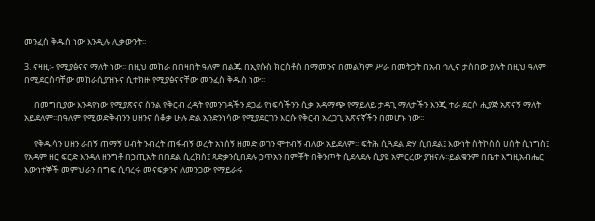መንፈስ ቅዱስ ነው እንዲሉ ሊቃውንት፡፡

3. ናዛዚ፡- የሚያፅናና ማለት ነው፡፡ በዚህ መከራ በበዛበት ዓለም በልጁ በኢየሱስ ክርስቶስ በማመንና በመልካም ሥራ በመትጋት በአብ ኅሊና ታስበው ያሉት በዚህ ዓለም በሚደርስባቸው መከራሲያዝኑና ሲተክዙ የሚያፅናናቸው መንፈስ ቅዱስ ነው፡፡

     በመግቢያው እንዳየነው የሚያጽናና ስንል የቅርብ ረዳት የመንገዳችን ደጋፊ የነፍሳችንን ሲቃ አዳማጭ የማይለይ ታዳጊ ማለታችን እንጂ ተራ ደርሶ ሒያጅ አጽናኝ ማለት አይደለም፡፡በዓለም የሚወድቅብንን ሀዘንና ሰቆቃ ሁሉ ድል አንድንነሳው የሚያደርገን እርሱ የቅርብ አረጋጊ አጽናኛችን በመሆኑ ነው፡፡

     የቅዱሳን ሀዘን ራበኝ ጠማኝ ሀብት ንብረት ጠፋብኝ ወረት አነሰኝ ዘመድ ወገን ሞተብኝ ብለው አይደለም፡፡ ፍትሕ ሲጓደል ድሃ ሲበደል፤ እውነት ስትኮስስ ሀሰት ሲነግስ፤ የአዳም ዘር ፍርድ እንዳለ ዘንግቶ በኃጢአት በበደል ሲረክስ፤ ጻድቃንሲበደሉ ኃጥአን በምቾት በቅንጦት ሲደላደሉ ሲያዩ አምርረው ያዝናሉ፡፡ይልቁንም በቤተ እግዚአብሔር እውነተኞች መምህራን በግፍ ሲባረሩ መናፍቃንና ለመንጋው የማይራሩ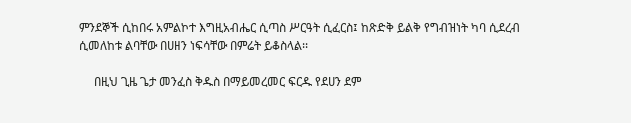ምንደኞች ሲከበሩ አምልኮተ እግዚአብሔር ሲጣስ ሥርዓት ሲፈርስ፤ ከጽድቅ ይልቅ የግብዝነት ካባ ሲደረብ ሲመለከቱ ልባቸው በሀዘን ነፍሳቸው በምሬት ይቆስላል፡፡

     በዚህ ጊዜ ጌታ መንፈስ ቅዱስ በማይመረመር ፍርዱ የደሀን ደም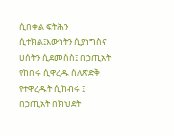ሲበቀል ፍትሕን ሲተክል፤እውነትን ሲያነግስና ሀሰትን ሲደመስስ፤ በኃጢአት የከበሩ ሲዋረዱ ስለጽድቅ የተዋረዱት ሲከብሩ ፤ በኃጢአት በክህደት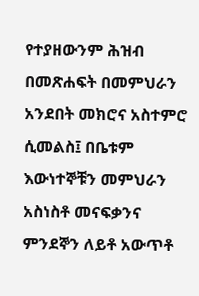የተያዘውንም ሕዝብ በመጽሐፍት በመምህራን አንደበት መክሮና አስተምሮ ሲመልስ፤ በቤቱም እውነተኞቹን መምህራን አስነስቶ መናፍቃንና ምንደኞን ለይቶ አውጥቶ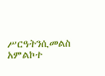ሥርዓትንሲመልስ አምልኮተ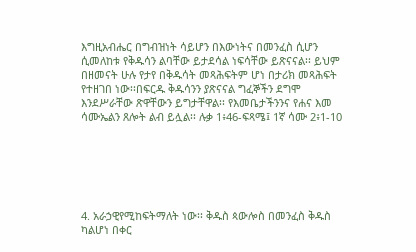እግዚአብሔር በግብዝነት ሳይሆን በእውነትና በመንፈስ ሲሆን ሲመለከቱ የቅዱሳን ልባቸው ይታደሳል ነፍሳቸው ይጽናናል፡፡ ይህም በዘመናት ሁሉ የታየ በቅዱሳት መጻሕፍትም ሆነ በታሪክ መጻሕፍት የተዘገበ ነው፡፡በፍርዱ ቅዱሳንን ያጽናናል ግፈኞችን ደግሞ እንደሥራቸው ጽዋቸውን ይግታቸዋል፡፡ የእመቤታችንንና የሐና እመ ሳሙኤልን ጸሎት ልብ ይሏል፡፡ ሉቃ 1፥46-ፍጻሜ፤ 1ኛ ሳሙ 2፥1-10






4. አራኃዊየሚከፍትማለት ነው፡፡ ቅዱስ ጳውሎስ በመንፈስ ቅዱስ ካልሆነ በቀር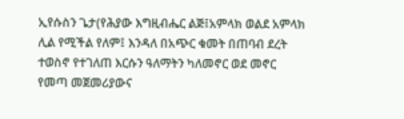ኢየሱስን ጌታ(የሕያው እግዚብሔር ልጅ፤አምላክ ወልደ አምላክ ሊል የሚችል የለም፤ እንዳለ በአጭር ቁመት በጠባብ ደረት ተወስኖ የተገለጠ እርሱን ዓለማትን ካለመኖር ወደ መኖር የመጣ መጀመሪያውና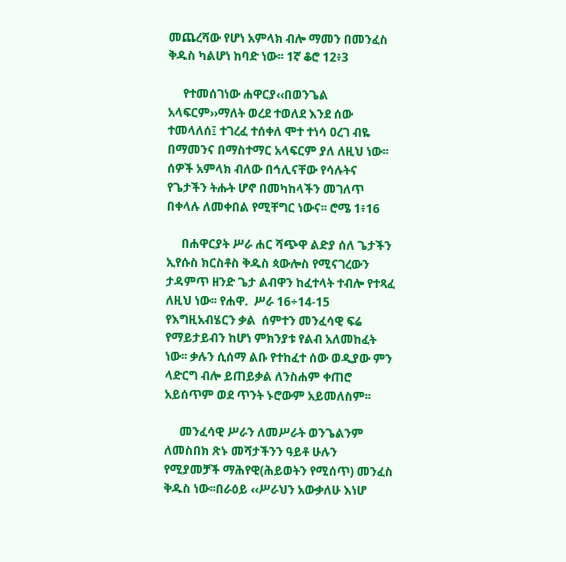መጨረሻው የሆነ አምላክ ብሎ ማመን በመንፈስ ቅዱስ ካልሆነ ከባድ ነው፡፡ 1ኛ ቆሮ 12፥3

     የተመሰገነው ሐዋርያ‹‹በወንጌል አላፍርም››ማለት ወረደ ተወለደ እንደ ሰው ተመላለሰ፤ ተገረፈ ተሰቀለ ሞተ ተነሳ ዐረገ ብዬ በማመንና በማስተማር አላፍርም ያለ ለዚህ ነው፡፡ሰዎች አምላክ ብለው በኅሊናቸው የሳሉትና የጌታችን ትሑት ሆኖ በመካከላችን መገለጥ በቀላሉ ለመቀበል የሚቸግር ነውና፡፡ ሮሜ 1፥16

     በሐዋርያት ሥራ ሐር ሻጭዋ ልድያ ሰለ ጌታችን ኢየሱስ ክርስቶስ ቅዱስ ጳውሎስ የሚናገረውን ታዳምጥ ዘንድ ጌታ ልብዋን ከፈተላት ተብሎ የተጻፈ ለዚህ ነው፡፡ የሐዋ.  ሥራ 16÷14-15 የእግዚአብሄርን ቃል  ሰምተን መንፈሳዊ ፍሬ የማይታይብን ከሆነ ምክንያቱ የልብ አለመከፈት ነው፡፡ ቃሉን ሲሰማ ልቡ የተከፈተ ሰው ወዲያው ምን ላድርግ ብሎ ይጠይቃል ለንስሐም ቀጠሮ አይሰጥም ወደ ጥንት ኑሮውም አይመለስም፡፡

     መንፈሳዊ ሥራን ለመሥራት ወንጌልንም ለመስበክ ጽኑ መሻታችንን ዓይቶ ሁሉን የሚያመቻች ማሕየዊ(ሕይወትን የሚሰጥ) መንፈስ ቅዱስ ነው፡፡በራዕይ ‹‹ሥራህን አውቃለሁ እነሆ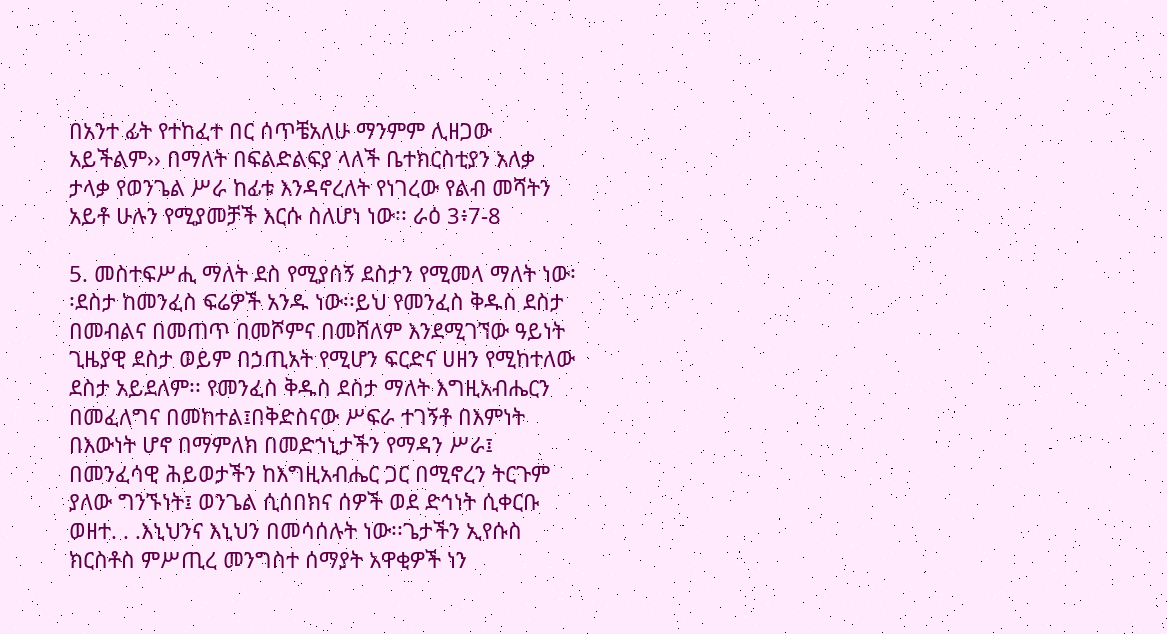በአንተ ፊት የተከፈተ በር ሰጥቼአለሁ ማንምም ሊዘጋው አይችልም›› በማለት በፍልድልፍያ ላለች ቤተክርስቲያን አለቃ ታላቃ የወንጌል ሥራ ከፊቱ እንዳኖረለት የነገረው የልብ መሻትን አይቶ ሁሉን የሚያመቻች እርሱ ስለሆነ ነው፡፡ ራዕ 3፥7-8

5. መስተፍሥሒ ማለት ደስ የሚያሰኝ ደስታን የሚመላ ማለት ነው፡፡ደስታ ከመንፈስ ፍሬዎች አንዱ ነው፡፡ይህ የመንፈስ ቅዱስ ደስታ በመብልና በመጠጥ በመሾምና በመሸለም እንደሚገኘው ዓይነት ጊዜያዊ ደስታ ወይም በኃጢአት የሚሆን ፍርድና ሀዘን የሚከተለው ደስታ አይደለም፡፡ የመንፈስ ቅዱስ ደስታ ማለት እግዚአብሔርን በመፈለግና በመከተል፤በቅድስናው ሥፍራ ተገኝቶ በእምነት በእውነት ሆኖ በማምለክ በመድኀኒታችን የማዳን ሥራ፤ በመንፈሳዊ ሕይወታችን ከእግዚአብሔር ጋር በሚኖረን ትርጉም ያለው ግንኙነት፤ ወንጌል ሲሰበክና ሰዎች ወደ ድኅነት ሲቀርቡ ወዘተ. . .እኒህንና እኒህን በመሳሰሉት ነው፡፡ጌታችን ኢየሱስ ክርስቶስ ምሥጢረ መንግስተ ሰማያት አዋቂዎች ነን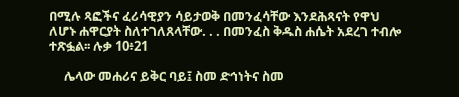በሚሉ ጻፎችና ፈሪሳዊያን ሳይታወቅ በመንፈሳቸው እንደሕጻናት የዋህ ለሆኑ ሐዋርያት ስለተገለጸላቸው. . . በመንፈስ ቅዱስ ሐሴት አደረገ ተብሎ ተጽፏል፡፡ ሉቃ 10፥21

     ሌላው መሐሪና ይቅር ባይ፤ ስመ ድኅነትና ስመ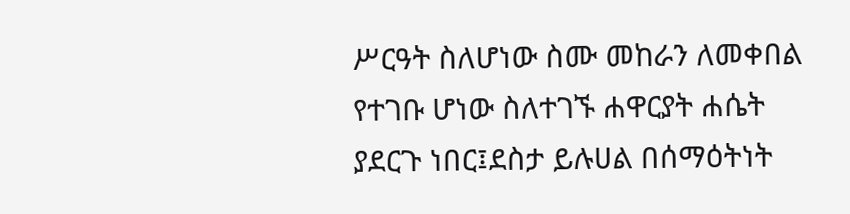ሥርዓት ስለሆነው ስሙ መከራን ለመቀበል የተገቡ ሆነው ስለተገኙ ሐዋርያት ሐሴት ያደርጉ ነበር፤ደስታ ይሉሀል በሰማዕትነት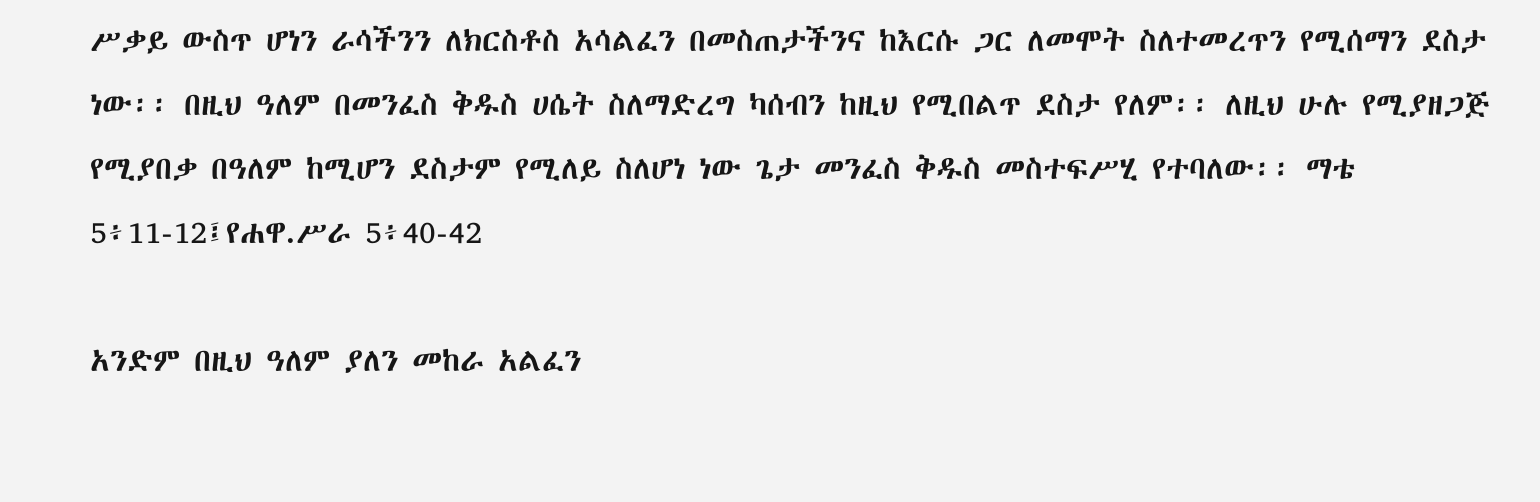ሥቃይ ውስጥ ሆነን ራሳችንን ለክርስቶስ አሳልፈን በመስጠታችንና ከእርሱ ጋር ለመሞት ስለተመረጥን የሚሰማን ደስታ ነው፡፡ በዚህ ዓለም በመንፈስ ቅዱስ ሀሴት ስለማድረግ ካሰብን ከዚህ የሚበልጥ ደስታ የለም፡፡ ለዚህ ሁሉ የሚያዘጋጅ የሚያበቃ በዓለም ከሚሆን ደስታም የሚለይ ስለሆነ ነው ጌታ መንፈስ ቅዱስ መስተፍሥሂ የተባለው፡፡ ማቴ 5፥11-12፤የሐዋ.ሥራ 5፥40-42

አንድም በዚህ ዓለም ያለን መከራ አልፈን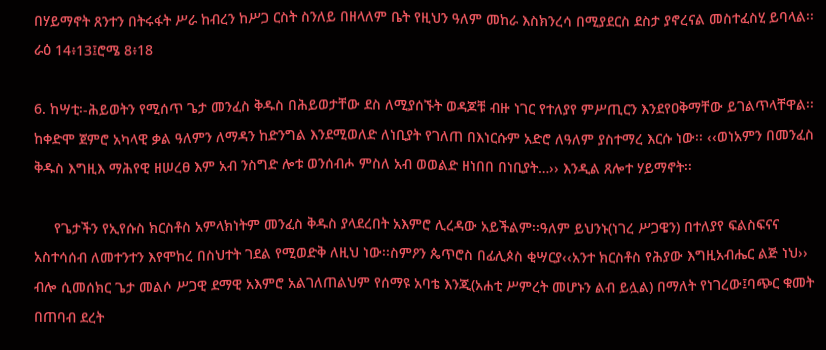በሃይማኖት ጸንተን በትሩፋት ሥራ ከብረን ከሥጋ ርስት ስንለይ በዘላለም ቤት የዚህን ዓለም መከራ እስክንረሳ በሚያደርስ ደስታ ያኖረናል መስተፈስሂ ይባላል፡፡ ራዕ 14፥13፤ሮሜ 8፥18

6. ከሣቲ፡-ሕይወትን የሚሰጥ ጌታ መንፈስ ቅዱስ በሕይወታቸው ደስ ለሚያሰኙት ወዳጆቹ ብዙ ነገር የተለያየ ምሥጢርን እንደየዐቅማቸው ይገልጥላቸዋል፡፡ ከቀድሞ ጀምሮ አካላዊ ቃል ዓለምን ለማዳን ከድንግል እንደሚወለድ ለነቢያት የገለጠ በእነርሱም አድሮ ለዓለም ያስተማረ እርሱ ነው፡፡ ‹‹ወነአምን በመንፈስ ቅዱስ እግዚእ ማሕየዊ ዘሠረፀ እም አብ ንስግድ ሎቱ ወንሰብሖ ምስለ አብ ወወልድ ዘነበበ በነቢያት…›› እንዲል ጸሎተ ሃይማኖት፡፡

     የጌታችን የኢየሱስ ክርስቶስ አምላክነትም መንፈስ ቅዱስ ያላደረበት አእምሮ ሊረዳው አይችልም፡፡ዓለም ይህንኑ(ነገረ ሥጋዌን) በተለያየ ፍልስፍናና አስተሳሰብ ለመተንተን እየሞከረ በስህተት ገደል የሚወድቅ ለዚህ ነው፡፡ስምዖን ጴጥሮስ በፊሊጶስ ቂሣርያ‹‹አንተ ክርስቶስ የሕያው እግዚአብሔር ልጅ ነህ›› ብሎ ሲመሰክር ጌታ መልሶ ሥጋዊ ደማዊ አእምሮ አልገለጠልህም የሰማዩ አባቴ እንጂ(አሐቲ ሥምረት መሆኑን ልብ ይሏል) በማለት የነገረው፤ባጭር ቁመት በጠባብ ደረት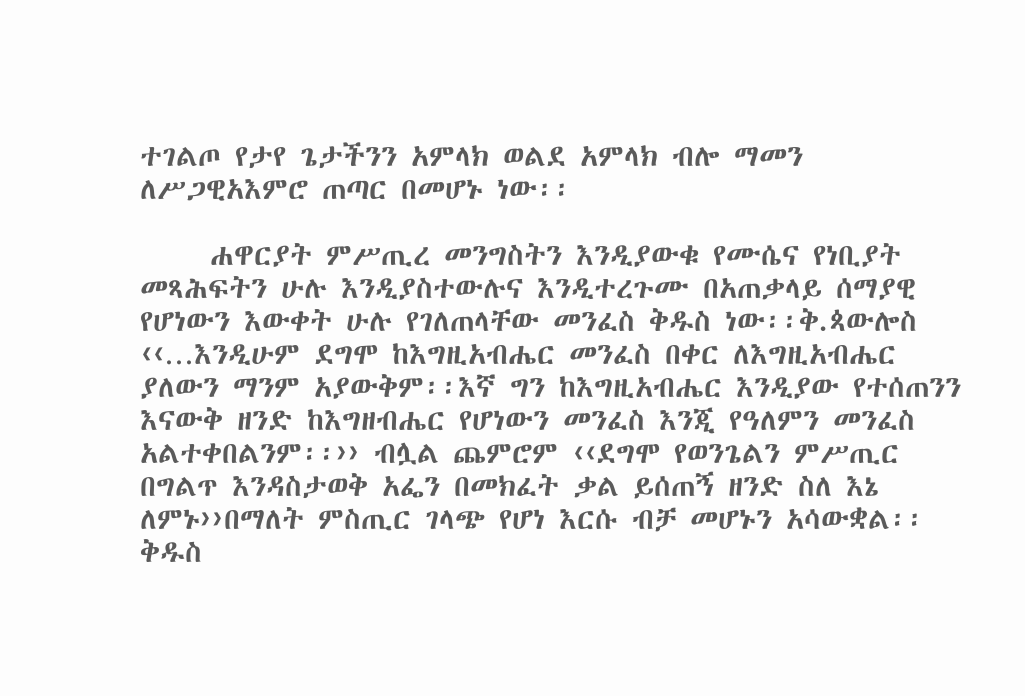ተገልጦ የታየ ጌታችንን አምላክ ወልደ አምላክ ብሎ ማመን ለሥጋዊአእምሮ ጠጣር በመሆኑ ነው፡፡

     ሐዋርያት ምሥጢረ መንግስትን እንዲያውቁ የሙሴና የነቢያት መጻሕፍትን ሁሉ እንዲያስተውሉና እንዲተረጉሙ በአጠቃላይ ሰማያዊ የሆነውን እውቀት ሁሉ የገለጠላቸው መንፈስ ቅዱስ ነው፡፡ቅ.ጳውሎስ ‹‹…እንዲሁም ደግሞ ከእግዚአብሔር መንፈስ በቀር ለእግዚአብሔር ያለውን ማንም አያውቅም፡፡እኛ ግን ከእግዚአብሔር እንዲያው የተሰጠንን እናውቅ ዘንድ ከእግዘብሔር የሆነውን መንፈስ እንጂ የዓለምን መንፈስ አልተቀበልንም፡፡›› ብሏል ጨምሮም ‹‹ደግሞ የወንጌልን ምሥጢር በግልጥ እንዳስታወቅ አፌን በመክፈት ቃል ይሰጠኝ ዘንድ ስለ እኔ ለምኑ››በማለት ምስጢር ገላጭ የሆነ እርሱ ብቻ መሆኑን አሳውቋል፡፡ ቅዱስ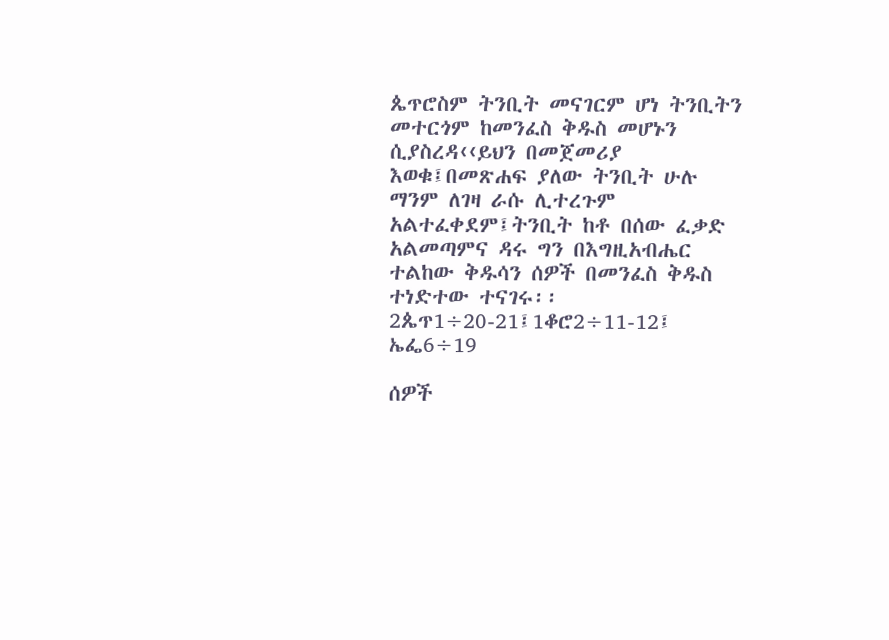ጴጥሮስም ትንቢት መናገርም ሆነ ትንቢትን መተርጎም ከመንፈስ ቅዱስ መሆኑን ሲያስረዳ‹‹ይህን በመጀመሪያ እወቁ፤በመጽሐፍ ያለው ትንቢት ሁሉ ማንም ለገዛ ራሱ ሊተረጉም አልተፈቀደም፤ትንቢት ከቶ በሰው ፈቃድ አልመጣምና ዳሩ ግን በእግዚአብሔር ተልከው ቅዱሳን ሰዎች በመንፈስ ቅዱስ ተነድተው ተናገሩ፡፡ 2ጴጥ1÷20-21፤1ቆሮ2÷11-12፤ ኤፌ6÷19

ሰዎች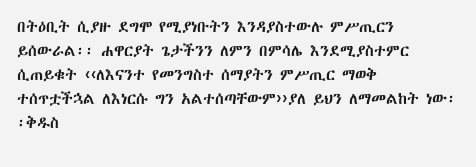በትዕቢት ሲያዙ ደግሞ የሚያነቡትን እንዳያስተውሉ ምሥጢርን ይሰውራል፡፡ ሐዋርያት ጌታችንን ለምን በምሳሌ እንደሚያስተምር ሲጠይቁት ‹‹ለእናንተ የመንግስተ ሰማያትን ምሥጢር ማወቅ ተሰጥቷችኋል ለእነርሱ ግን አልተሰጣቸውም››ያለ ይህን ለማመልከት ነው፡፡ቅዱስ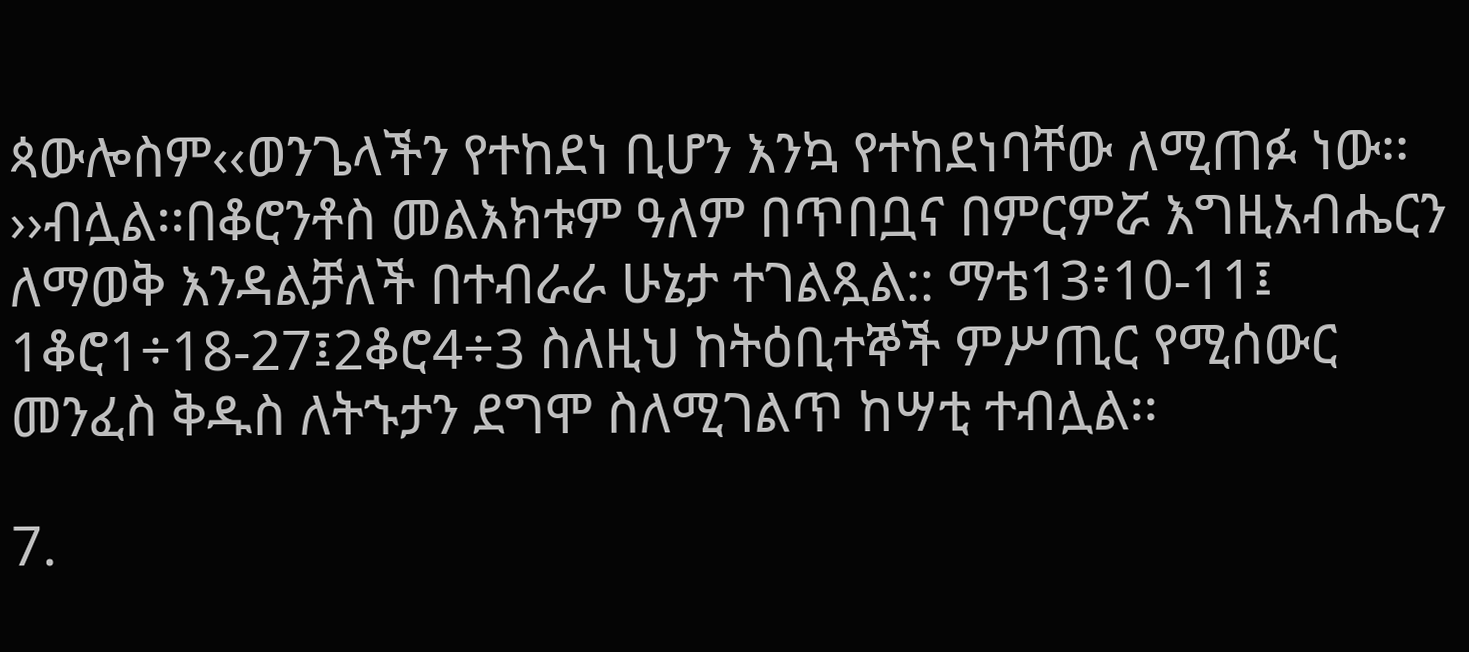ጳውሎስም‹‹ወንጌላችን የተከደነ ቢሆን እንኳ የተከደነባቸው ለሚጠፉ ነው፡፡››ብሏል፡፡በቆሮንቶስ መልእክቱም ዓለም በጥበቧና በምርምሯ እግዚአብሔርን ለማወቅ እንዳልቻለች በተብራራ ሁኔታ ተገልጿል:: ማቴ13፥10-11፤ 1ቆሮ1÷18-27፤2ቆሮ4÷3 ስለዚህ ከትዕቢተኞች ምሥጢር የሚሰውር መንፈስ ቅዱስ ለትኁታን ደግሞ ስለሚገልጥ ከሣቲ ተብሏል፡፡

7.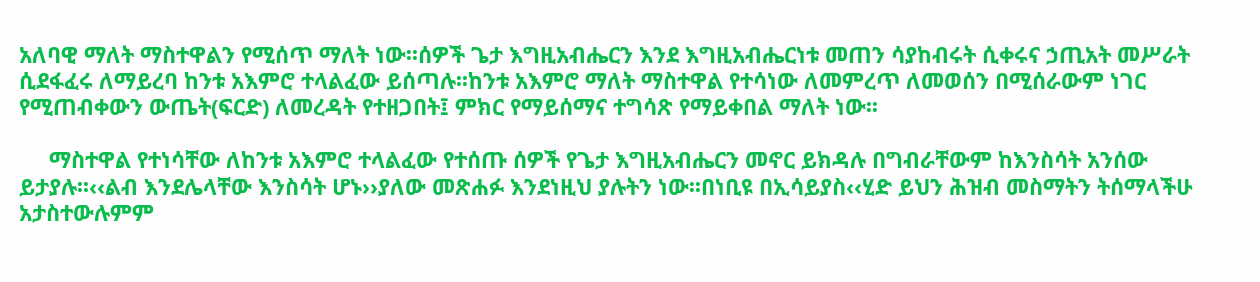አለባዊ ማለት ማስተዋልን የሚሰጥ ማለት ነው፡፡ሰዎች ጌታ እግዚአብሔርን እንደ እግዚአብሔርነቱ መጠን ሳያከብሩት ሲቀሩና ኃጢአት መሥራት ሲደፋፈሩ ለማይረባ ከንቱ አእምሮ ተላልፈው ይሰጣሉ፡፡ከንቱ አእምሮ ማለት ማስተዋል የተሳነው ለመምረጥ ለመወሰን በሚሰራውም ነገር የሚጠብቀውን ውጤት(ፍርድ) ለመረዳት የተዘጋበት፤ ምክር የማይሰማና ተግሳጽ የማይቀበል ማለት ነው፡፡

     ማስተዋል የተነሳቸው ለከንቱ አእምሮ ተላልፈው የተሰጡ ሰዎች የጌታ እግዚአብሔርን መኖር ይክዳሉ በግብራቸውም ከእንስሳት አንሰው ይታያሉ፡፡‹‹ልብ እንደሌላቸው እንስሳት ሆኑ››ያለው መጽሐፉ እንደነዚህ ያሉትን ነው፡፡በነቢዩ በኢሳይያስ‹‹ሂድ ይህን ሕዝብ መስማትን ትሰማላችሁ አታስተውሉምም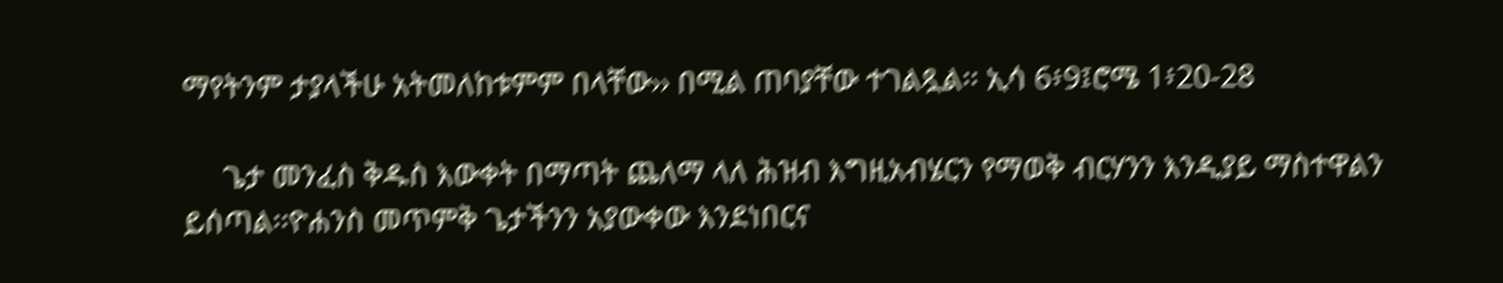ማየትንም ታያላችሁ አትመለከቱምም በላቸው›› በሚል ጠባያቸው ተገልጿል፡፡ ኢሳ 6፥9፤ሮሜ 1፥20-28

     ጌታ መንፈስ ቅዱስ እውቀት በማጣት ጨለማ ላለ ሕዝብ እግዚአብሄርን የማወቅ ብርሃንን እንዲያይ ማስተዋልን ይሰጣል፡፡ዮሐንስ መጥምቅ ጌታችንን አያውቀው እንደነበርና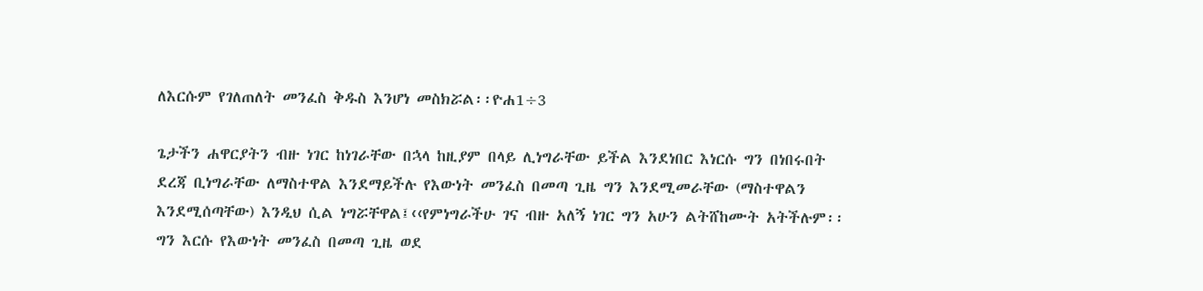ለእርሱም የገለጠለት መንፈስ ቅዱስ እንሆነ መስክሯል፡፡ዮሐ1÷3

ጌታችን ሐዋርያትን ብዙ ነገር ከነገራቸው በኋላ ከዚያም በላይ ሊነግራቸው ይችል እንደነበር እነርሱ ግን በነበሩበት ደረጃ ቢነግራቸው ለማስተዋል እንደማይችሉ የእውነት መንፈስ በመጣ ጊዜ ግን እንደሚመራቸው (ማስተዋልን እንደሚሰጣቸው) እንዲህ ሲል ነግሯቸዋል፤‹‹የምነግራችሁ ገና ብዙ አለኝ ነገር ግን አሁን ልትሸከሙት አትችሉም፡፡ ግን እርሱ የእውነት መንፈስ በመጣ ጊዜ ወደ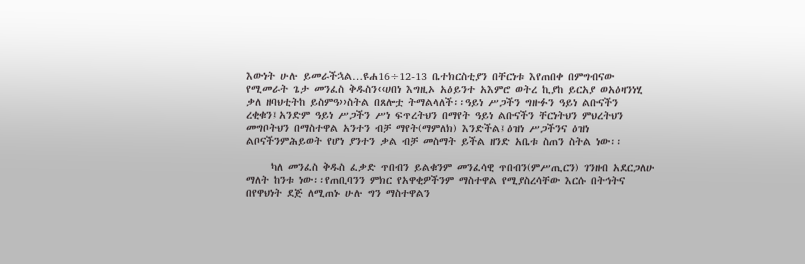እውነት ሁሉ ይመራችኋል…ዩሐ16÷12-13 ቤተክርስቲያን በቸርነቱ እየጠበቀ በምግብናው የሚመራት ጌታ መንፈስ ቅዱስን‹‹ሀበነ እግዚኦ አዕይንተ አእምሮ ወትረ ኪያከ ይርአያ ወአዕዛንነሂ ቃለ ዘባህቲትከ ይስምዓ››ስትል በጸሎቷ ትማልላለች፡፡ዓይነ ሥጋችን ግዙፉን ዓይነ ልቡናችን ረቂቁን፤አንድም ዓይነ ሥጋችን ሥነ ፍጥረትህን በማየት ዓይነ ልቡናችን ቸርነትህን ምህረትህን መግቦትህን በማስተዋል አንተን ብቻ ማየት(ማምለክ) እንድችል፤ዕዝነ ሥጋችንና ዕዝነ ልቦናችንምሕይወት የሆነ ያንተን ቃል ብቻ መስማት ይችል ዘንድ አቤቱ ስጠን ስትል ነው፡፡

     ካለ መንፈስ ቅዱስ ፈቃድ ጥበብን ይልቁንም መንፈሳዊ ጥበብን(ምሥጢርን) ገንዘብ አደርጋለሁ ማለት ከንቱ ነው፡፡የጠቢባንን ምክር የአዋቂዎችንም ማስተዋል የሚያስረሳቸው እርሱ በትኅትና በየዋህነት ደጅ ለሚጠኑ ሁሉ ግን ማስተዋልን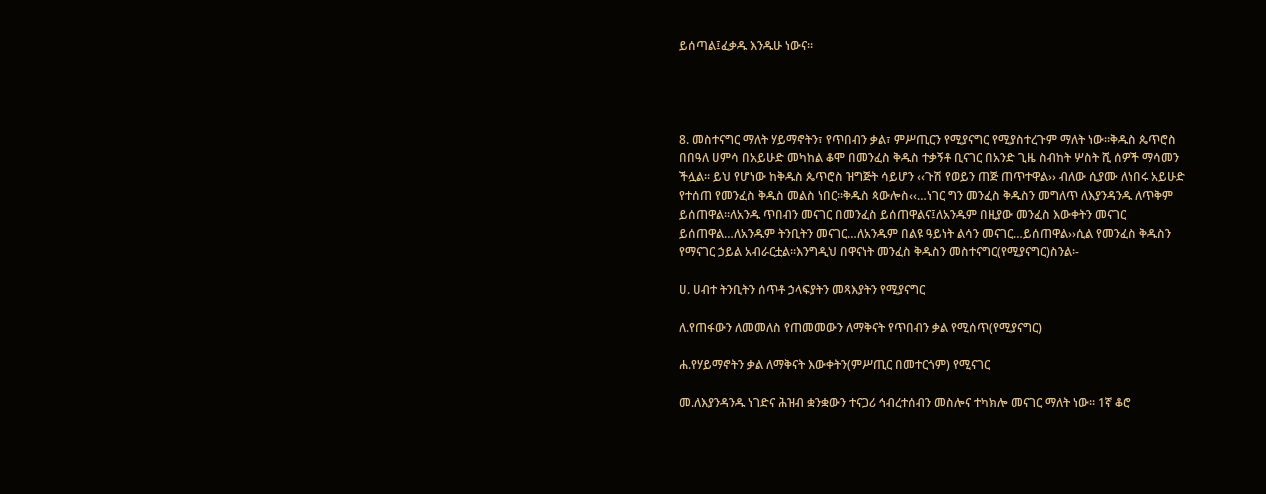ይሰጣል፤ፈቃዱ እንዱሁ ነውና፡፡




8. መስተናግር ማለት ሃይማኖትን፣ የጥበብን ቃል፣ ምሥጢርን የሚያናግር የሚያስተረጉም ማለት ነው፡፡ቅዱስ ጴጥሮስ በበዓለ ሀምሳ በአይሁድ መካከል ቆሞ በመንፈስ ቅዱስ ተቃኝቶ ቢናገር በአንድ ጊዜ ስብከት ሦስት ሺ ሰዎች ማሳመን ችሏል፡፡ ይህ የሆነው ከቅዱስ ጴጥሮስ ዝግጅት ሳይሆን ‹‹ጉሽ የወይን ጠጅ ጠጥተዋል›› ብለው ሲያሙ ለነበሩ አይሁድ የተሰጠ የመንፈስ ቅዱስ መልስ ነበር፡፡ቅዱስ ጳውሎስ‹‹…ነገር ግን መንፈስ ቅዱስን መግለጥ ለእያንዳንዱ ለጥቅም ይሰጠዋል፡፡ለአንዱ ጥበብን መናገር በመንፈስ ይሰጠዋልና፤ለአንዱም በዚያው መንፈስ እውቀትን መናገር ይሰጠዋል…ለአንዱም ትንቢትን መናገር…ለአንዱም በልዩ ዓይነት ልሳን መናገር…ይሰጠዋል››ሲል የመንፈስ ቅዱስን የማናገር ኃይል አብራርቷል፡፡እንግዲህ በዋናነት መንፈስ ቅዱስን መስተናግር(የሚያናግር)ስንል፡-

ሀ. ሀብተ ትንቢትን ሰጥቶ ኃላፍያትን መጻእያትን የሚያናግር

ለ.የጠፋውን ለመመለስ የጠመመውን ለማቅናት የጥበብን ቃል የሚሰጥ(የሚያናግር)

ሐ.የሃይማኖትን ቃል ለማቅናት እውቀትን(ምሥጢር በመተርጎም) የሚናገር

መ.ለእያንዳንዱ ነገድና ሕዝብ ቋንቋውን ተናጋሪ ኅብረተሰብን መስሎና ተካክሎ መናገር ማለት ነው፡፡ 1ኛ ቆሮ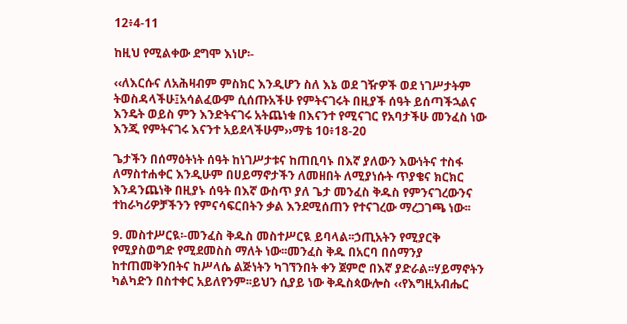12፥4-11

ከዚህ የሚልቀው ደግሞ እነሆ፡-

‹‹ለእርሱና ለአሕዛብም ምስክር እንዲሆን ስለ እኔ ወደ ገዥዎች ወደ ነገሥታትም ትወስዳላችሁ፤አሳልፈውም ሲሰጡአችሁ የምትናገሩት በዚያች ሰዓት ይሰጣችኋልና እንዴት ወይስ ምን እንድትናገሩ አትጨነቁ በእናንተ የሚናገር የአባታችሁ መንፈስ ነው እንጂ የምትናገሩ እናንተ አይደላችሁም››ማቴ 10፥18-20

ጌታችን በሰማዕትነት ሰዓት ከነገሥታቱና ከጠቢባኑ በእኛ ያለውን እውነትና ተስፋ ለማስተሐቀር እንዲሁም በሀይማኖታችን ለመዘበት ለሚያነሱት ጥያቄና ክርክር እንዳንጨነቅ በዚያኑ ሰዓት በእኛ ውስጥ ያለ ጌታ መንፈስ ቅዱስ የምንናገረውንና ተከራካሪዎቻችንን የምናሳፍርበትን ቃል እንደሚሰጠን የተናገረው ማረጋገጫ ነው፡፡

9. መስተሥርዪ፡-መንፈስ ቅዱስ መስተሥርዪ ይባላል፡፡ኃጢአትን የሚያርቅ የሚያስወግድ የሚደመስስ ማለት ነው፡፡መንፈስ ቅዱ በአርባ በሰማንያ ከተጠመቅንበትና ከሥላሴ ልጅነትን ካገኘንበት ቀን ጀምሮ በእኛ ያድራል፡፡ሃይማኖትን ካልካድን በስተቀር አይለየንም፡፡ይህን ሲያይ ነው ቅዱስጳውሎስ ‹‹የእግዚአብሔር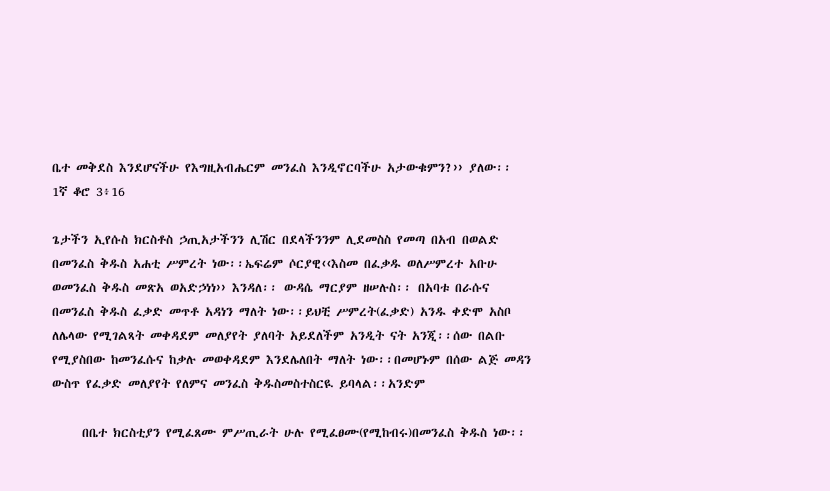ቤተ መቅደስ እንደሆናችሁ የእግዚአብሔርም መንፈስ እንዲኖርባችሁ አታውቁምን?›› ያለው፡፡ 1ኛ ቆሮ 3፥16

ጌታችን ኢየሱስ ክርስቶስ ኃጢአታችንን ሊሽር በደላችንንም ሊደመስስ የመጣ በአብ በወልድ በመንፈስ ቅዱስ አሐቲ ሥምረት ነው፡፡ኤፍሬም ሶርያዊ‹‹እስመ በፈቃዱ ወለሥምረተ አቡሁ ወመንፈስ ቅዱስ መጽአ ወአድኃነነ›› እንዳለ፡፡ ውዳሴ ማርያም ዘሠሉስ፡፡ በአባቱ በራሱና በመንፈስ ቅዱስ ፈቃድ መጥቶ አዳነን ማለት ነው፡፡ይህቺ ሥምረት(ፈቃድ) አንዱ ቀድሞ አስቦ ለሌላው የሚገልጻት መቀዳደም መለያየት ያለባት አይደለችም አንዲት ናት አንጂ፡፡ሰው በልቡ የሚያስበው ከመንፈሱና ከቃሉ መወቀዳደም እንደሌለበት ማለት ነው፡፡በመሆኑም በሰው ልጅ መዳን ውስጥ የፈቃድ መለያየት የለምና መንፈስ ቅዱስመስተስርዪ ይባላል፡፡አንድም

     በቤተ ክርስቲያን የሚፈጸሙ ምሥጢራት ሁሉ የሚፈፀሙ(የሚከብሩ)በመንፈስ ቅዱስ ነው፡፡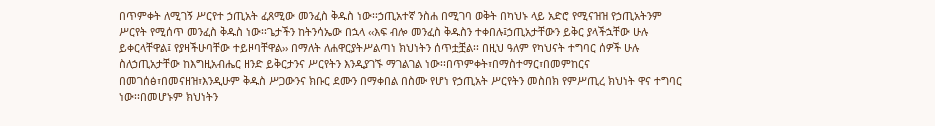በጥምቀት ለሚገኝ ሥርየተ ኃጢአት ፈጸሚው መንፈስ ቅዱስ ነው፡፡ኃጢአተኛ ንስሐ በሚገባ ወቅት በካህኑ ላይ አድሮ የሚናዝዝ የኃጢአትንም ሥርየት የሚሰጥ መንፈስ ቅዱስ ነው፡፡ጌታችን ከትንሳኤው በኋላ ‹‹እፍ ብሎ መንፈስ ቅዱስን ተቀበሉ፤ኃጢአታቸውን ይቅር ያላችኋቸው ሁሉ ይቀርላቸዋል፤ የያዛችሁባቸው ተይዞባቸዋል›› በማለት ለሐዋርያትሥልጣነ ክህነትን ሰጥቷቿል፡፡ በዚህ ዓለም የካህናት ተግባር ሰዎች ሁሉ ስለኃጢአታቸው ከእግዚአብሔር ዘንድ ይቅርታንና ሥርየትን እንዲያገኙ ማገልገል ነው፡፡በጥምቀት፣በማስተማር፣በመምከርና በመገሰፅ፣በመናዘዝ፣እንዲሁም ቅዱስ ሥጋውንና ክቡር ደሙን በማቀበል በስሙ የሆነ የኃጢአት ሥርየትን መስበክ የምሥጢረ ክህነት ዋና ተግባር ነው፡፡በመሆኑም ክህነትን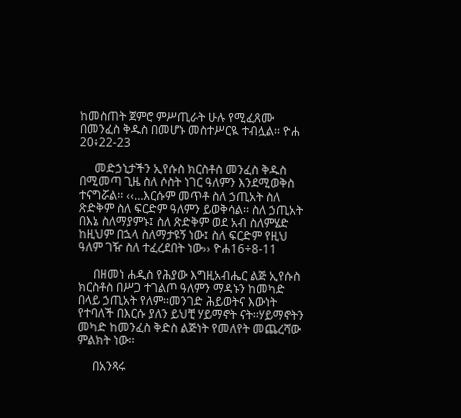ከመስጠት ጀምሮ ምሥጢራት ሁሉ የሚፈጸሙ በመንፈስ ቅዱስ በመሆኑ መስተሥርዪ ተብሏል፡፡ ዮሐ 20፥22-23

     መድኃኒታችን ኢየሱስ ክርስቶስ መንፈስ ቅዱስ በሚመጣ ጊዜ ስለ ሶስት ነገር ዓለምን እንደሚወቅስ ተናግሯል፡፡ ‹‹…እርሱም መጥቶ ስለ ኃጢአት ስለ ጽድቅም ስለ ፍርድም ዓለምን ይወቅሳል፡፡ ስለ ኃጢአት በእኔ ስለማያምኑ፤ ስለ ጽድቅም ወደ አብ ስለምሄድ ከዚህም በኋላ ስለማታዩኝ ነው፤ ስለ ፍርድም የዚህ ዓለም ገዥ ስለ ተፈረደበት ነው›› ዮሐ16÷8-11

     በዘመነ ሐዲስ የሕያው እግዚአብሔር ልጅ ኢየሱስ ክርስቶስ በሥጋ ተገልጦ ዓለምን ማዳኑን ከመካድ በላይ ኃጢአት የለም፡፡መንገድ ሕይወትና እውነት የተባለች በእርሱ ያለን ይህቺ ሃይማኖት ናት፡፡ሃይማኖትን መካድ ከመንፈስ ቅድስ ልጅነት የመለየት መጨረሻው ምልክት ነው፡፡

     በአንጻሩ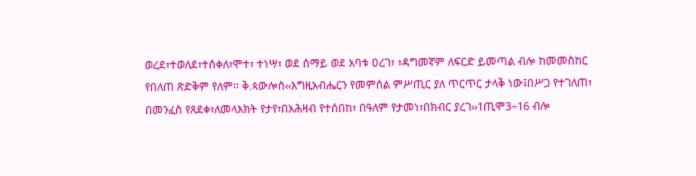ወረደ፣ተወለደ፣ተሰቀለ፣ሞተ፣ ተነሣ፣ ወደ ሰማይ ወደ አባቱ ዐረገ፣ ፣ዳግመኛም ለፍርድ ይመጣል ብሎ ከመመስከር የበለጠ ጽድቅም የለም፡፡ ቅ.ጳውሎስ‹‹እግዚአብሔርን የመምሰል ምሥጢር ያለ ጥርጥር ታላቅ ነው፤በሥጋ የተገለጠ፣ በመንፈስ የጸደቀ፣ለመላእክት የታየ፣በአሕዛብ የተሰበከ፣ በዓለም የታመነ፣በክብር ያረገ››1ጢሞ3÷16 ብሎ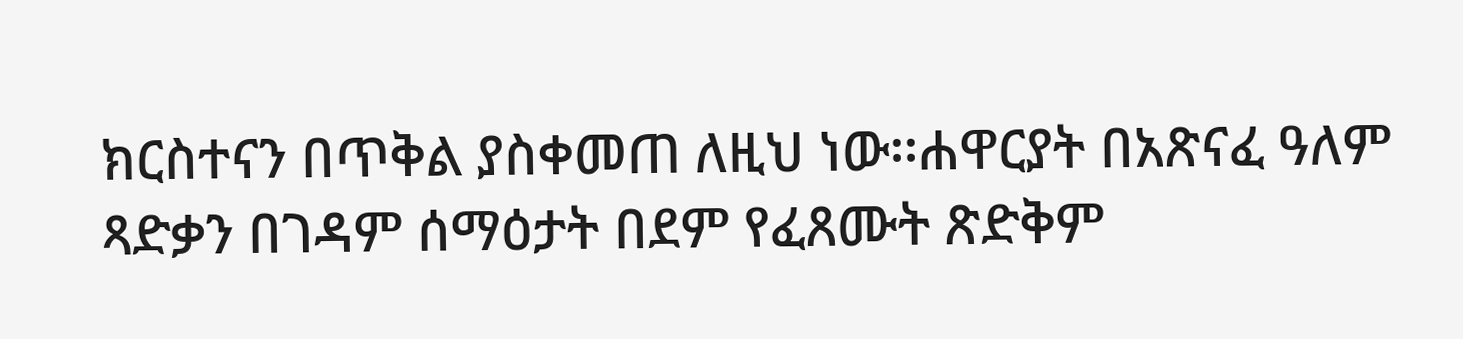ክርስተናን በጥቅል ያስቀመጠ ለዚህ ነው፡፡ሐዋርያት በአጽናፈ ዓለም ጻድቃን በገዳም ሰማዕታት በደም የፈጸሙት ጽድቅም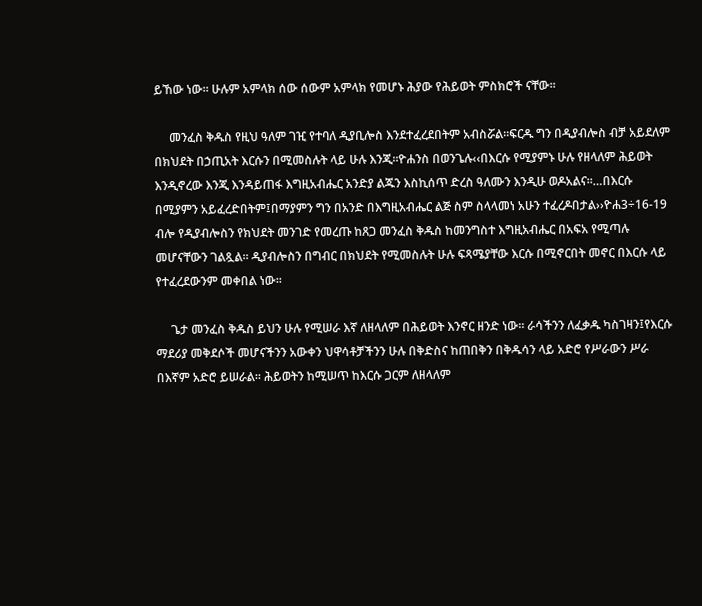ይኸው ነው፡፡ ሁሉም አምላክ ሰው ሰውም አምላክ የመሆኑ ሕያው የሕይወት ምስክሮች ናቸው፡፡

     መንፈስ ቅዱስ የዚህ ዓለም ገዢ የተባለ ዲያቢሎስ እንደተፈረደበትም አብስሯል፡፡ፍርዱ ግን በዲያብሎስ ብቻ አይደለም በክህደት በኃጢአት እርሱን በሚመስሉት ላይ ሁሉ እንጂ፡፡ዮሐንስ በወንጌሉ‹‹በእርሱ የሚያምኑ ሁሉ የዘላለም ሕይወት እንዲኖረው እንጂ እንዳይጠፋ እግዚአብሔር አንድያ ልጁን እስኪሰጥ ድረስ ዓለሙን እንዲሁ ወዶአልና፡፡…በእርሱ በሚያምን አይፈረድበትም፤በማያምን ግን በአንድ በእግዚአብሔር ልጅ ስም ስላላመነ አሁን ተፈረዶበታል››ዮሐ3÷16-19 ብሎ የዲያብሎስን የክህደት መንገድ የመረጡ ከጸጋ መንፈስ ቅዱስ ከመንግስተ እግዚአብሔር በአፍአ የሚጣሉ መሆናቸውን ገልጿል፡፡ ዲያብሎስን በግብር በክህደት የሚመስሉት ሁሉ ፍጻሜያቸው እርሱ በሚኖርበት መኖር በእርሱ ላይ የተፈረደውንም መቀበል ነው፡፡

     ጌታ መንፈስ ቅዱስ ይህን ሁሉ የሚሠራ እኛ ለዘላለም በሕይወት እንኖር ዘንድ ነው፡፡ ራሳችንን ለፈቃዱ ካስገዛን፤የእርሱ ማደሪያ መቅደሶች መሆናችንን አውቀን ህዋሳቶቻችንን ሁሉ በቅድስና ከጠበቅን በቅዱሳን ላይ አድሮ የሥራውን ሥራ በእኛም አድሮ ይሠራል፡፡ ሕይወትን ከሚሠጥ ከእርሱ ጋርም ለዘላለም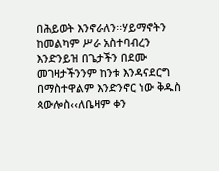በሕይወት እንኖራለን፡፡ሃይማኖትን ከመልካም ሥራ አስተባብረን እንድንይዝ በጌታችን በደሙ መገዛታችንንም ከንቱ እንዳናደርግ በማስተዋልም እንድንኖር ነው ቅዱስ ጳውሎስ‹‹ለቤዛም ቀን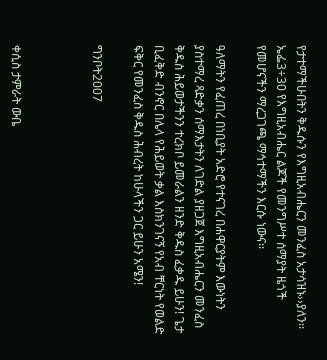የታተማችሁበትን ቅዱሱን የእግዚአብሔርን መንፈስ አታሳዝኑ››ያለን፡፡ኤፌ3÷30 የእግዚአብሔር ልጆች የመንግሥተ ሰማያት ዜጎች የመሆናችን ማረጋገጫ ማኅተማችን እርሱ ነውና፡፡

ዓለማትን የፈጠረ በነቢያት አድሮ የተናገረ በሐዋርያትም እውነትን ያስተማረ ጻድቃን ሰማእታትን ለገድል ያዘጋጀ እግዚአብሔርን መንፈስ ቅዱስ ሕይወታችንን ተረክቦ ይመራልን ዘንድ ቅዱስ ፈቃዱ ይሁን! ጌታ ቢፈቅድ ብንኖር በሌላ የሕይወት ቃል እስክንገናኝ የአብ ቸርነት የወልድ ፍቅር የመንፈስ ቅዱስ ሕብረት ከሁላችን ጋር ይሁን አሜን!

ግንቦት2007



ቀሲስ ታምራት ውቤ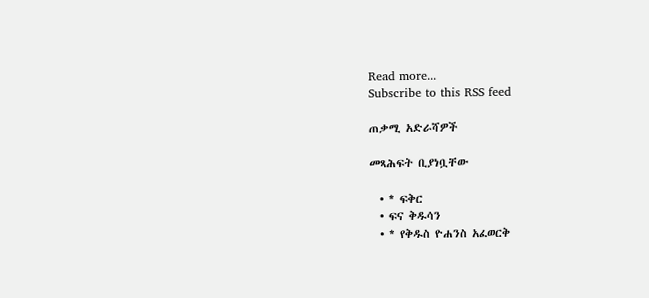Read more...
Subscribe to this RSS feed

ጠቃሚ አድራሻዎች

መጻሕፍት ቢያነቧቸው

  • * ፍቅር
  • ፍና ቅዱሳን
  • * የቅዱስ ዮሐንስ አፈወርቅ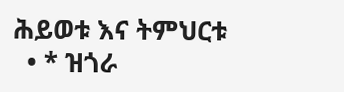ሕይወቱ እና ትምህርቱ
  • * ዝጎራ